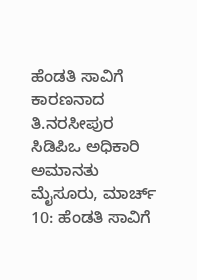ಹೆಂಡತಿ ಸಾವಿಗೆ ಕಾರಣನಾದ ತಿ.ನರಸೀಪುರ ಸಿಡಿಪಿಒ ಅಧಿಕಾರಿ ಅಮಾನತು
ಮೈಸೂರು, ಮಾರ್ಚ್ 10: ಹೆಂಡತಿ ಸಾವಿಗೆ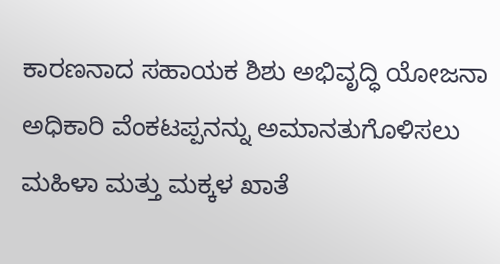ಕಾರಣನಾದ ಸಹಾಯಕ ಶಿಶು ಅಭಿವೃದ್ಧಿ ಯೋಜನಾ ಅಧಿಕಾರಿ ವೆಂಕಟಪ್ಪನನ್ನು ಅಮಾನತುಗೊಳಿಸಲು ಮಹಿಳಾ ಮತ್ತು ಮಕ್ಕಳ ಖಾತೆ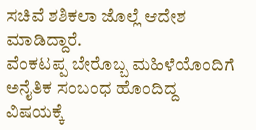ಸಚಿವೆ ಶಶಿಕಲಾ ಜೊಲ್ಲೆ ಆದೇಶ ಮಾಡಿದ್ದಾರೆ.
ವೆಂಕಟಪ್ಪ ಬೇರೊಬ್ಬ ಮಹಿಳೆಯೊಂದಿಗೆ ಅನೈತಿಕ ಸಂಬಂಧ ಹೊಂದಿದ್ದ ವಿಷಯಕ್ಕೆ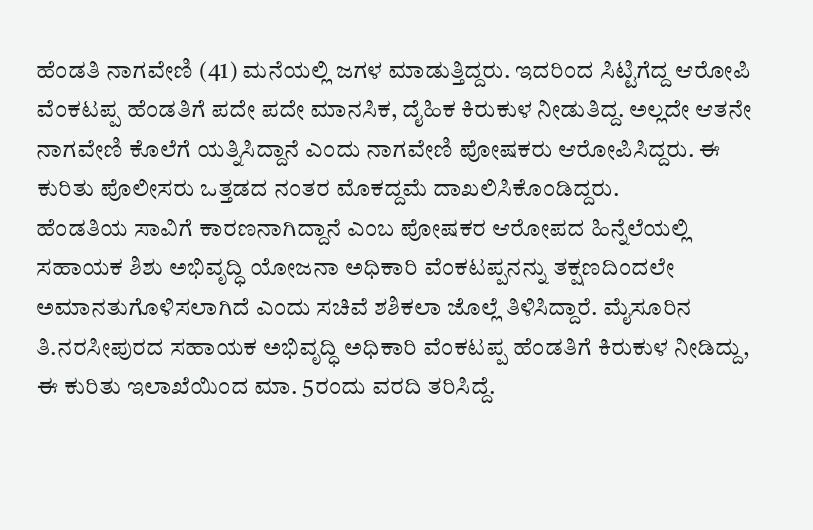ಹೆಂಡತಿ ನಾಗವೇಣಿ (41) ಮನೆಯಲ್ಲಿ ಜಗಳ ಮಾಡುತ್ತಿದ್ದರು. ಇದರಿಂದ ಸಿಟ್ಟಿಗೆದ್ದ ಆರೋಪಿ ವೆಂಕಟಪ್ಪ ಹೆಂಡತಿಗೆ ಪದೇ ಪದೇ ಮಾನಸಿಕ, ದೈಹಿಕ ಕಿರುಕುಳ ನೀಡುತಿದ್ದ. ಅಲ್ಲದೇ ಆತನೇ ನಾಗವೇಣಿ ಕೊಲೆಗೆ ಯತ್ನಿಸಿದ್ದಾನೆ ಎಂದು ನಾಗವೇಣಿ ಪೋಷಕರು ಆರೋಪಿಸಿದ್ದರು. ಈ ಕುರಿತು ಪೊಲೀಸರು ಒತ್ತಡದ ನಂತರ ಮೊಕದ್ದಮೆ ದಾಖಲಿಸಿಕೊಂಡಿದ್ದರು.
ಹೆಂಡತಿಯ ಸಾವಿಗೆ ಕಾರಣನಾಗಿದ್ದಾನೆ ಎಂಬ ಪೋಷಕರ ಆರೋಪದ ಹಿನ್ನೆಲೆಯಲ್ಲಿ ಸಹಾಯಕ ಶಿಶು ಅಭಿವೃದ್ಧಿ ಯೋಜನಾ ಅಧಿಕಾರಿ ವೆಂಕಟಪ್ಪನನ್ನು ತಕ್ಷಣದಿಂದಲೇ ಅಮಾನತುಗೊಳಿಸಲಾಗಿದೆ ಎಂದು ಸಚಿವೆ ಶಶಿಕಲಾ ಜೊಲ್ಲೆ ತಿಳಿಸಿದ್ದಾರೆ. ಮೈಸೂರಿನ ತಿ.ನರಸೀಪುರದ ಸಹಾಯಕ ಅಭಿವೃದ್ಧಿ ಅಧಿಕಾರಿ ವೆಂಕಟಪ್ಪ ಹೆಂಡತಿಗೆ ಕಿರುಕುಳ ನೀಡಿದ್ದು, ಈ ಕುರಿತು ಇಲಾಖೆಯಿಂದ ಮಾ. 5ರಂದು ವರದಿ ತರಿಸಿದ್ದೆ.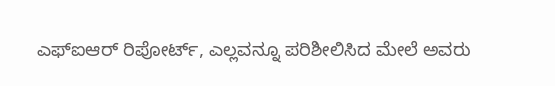ಎಫ್ಐಆರ್ ರಿಪೋರ್ಟ್, ಎಲ್ಲವನ್ನೂ ಪರಿಶೀಲಿಸಿದ ಮೇಲೆ ಅವರು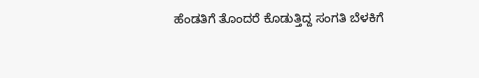ಹೆಂಡತಿಗೆ ತೊಂದರೆ ಕೊಡುತ್ತಿದ್ದ ಸಂಗತಿ ಬೆಳಕಿಗೆ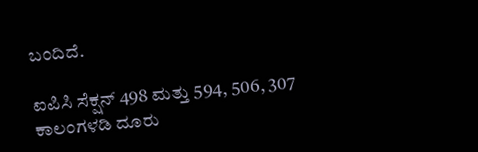ಬಂದಿದೆ.

ಐಪಿಸಿ ಸೆಕ್ಷನ್ 498 ಮತ್ತು 594, 506, 307 ಕಾಲಂಗಳಡಿ ದೂರು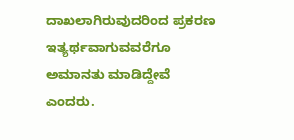ದಾಖಲಾಗಿರುವುದರಿಂದ ಪ್ರಕರಣ ಇತ್ಯರ್ಥವಾಗುವವರೆಗೂ ಅಮಾನತು ಮಾಡಿದ್ದೇವೆ ಎಂದರು.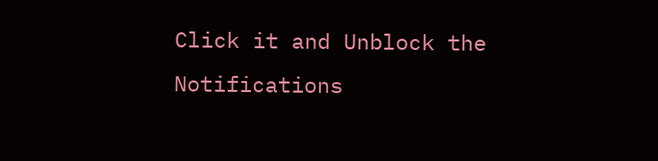Click it and Unblock the Notifications